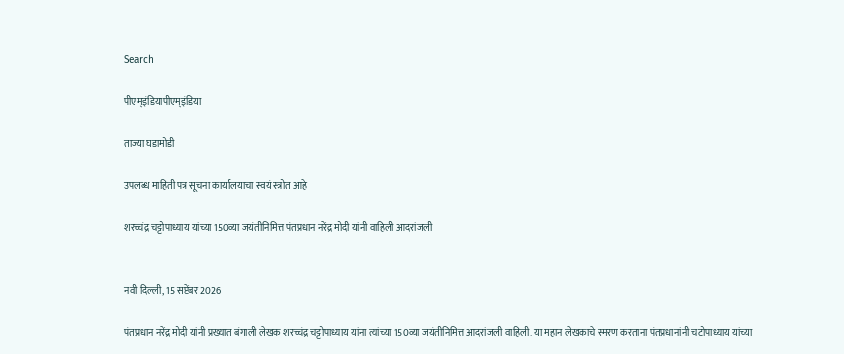Search

पीएम्इंडियापीएम्इंडिया

ताज्या घडामोडी

उपलब्ध माहिती पत्र सूचना कार्यालयाचा स्वयं स्त्रोत आहे

शरच्चंद्र चट्टोपाध्याय यांच्या 150व्या जयंतीनिमित्त पंतप्रधान नरेंद्र मोदी यांनी वाहिली आदरांजली


नवी दिल्ली, 15 सप्टेंबर 2026

पंतप्रधान नरेंद्र मोदी यांनी प्रख्यात बंगाली लेखक शरच्चंद्र चट्टोपाध्याय यांना त्यांच्या 150व्या जयंतीनिमित्त आदरांजली वाहिली. या महान लेखकाचे स्मरण करताना पंतप्रधानांनी चटोपाध्याय यांच्या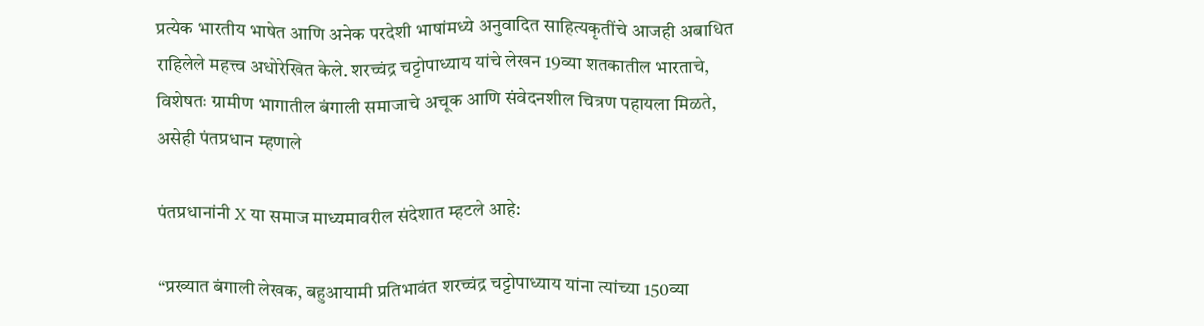प्रत्येक भारतीय भाषेत आणि अनेक परदेशी भाषांमध्ये अनुवादित साहित्यकृतींचे आजही अबाधित राहिलेले महत्त्व अधोरेखित केले. शरच्चंद्र चट्टोपाध्याय यांचे लेखन 19व्या शतकातील भारताचे, विशेषतः ग्रामीण भागातील बंगाली समाजाचे अचूक आणि संवेदनशील चित्रण पहायला मिळते, असेही पंतप्रधान म्हणाले

पंतप्रधानांनी X या समाज माध्यमावरील संदेशात म्हटले आहे:

“प्रख्यात बंगाली लेखक, बहुआयामी प्रतिभावंत शरच्चंद्र चट्टोपाध्याय यांना त्यांच्या 150व्या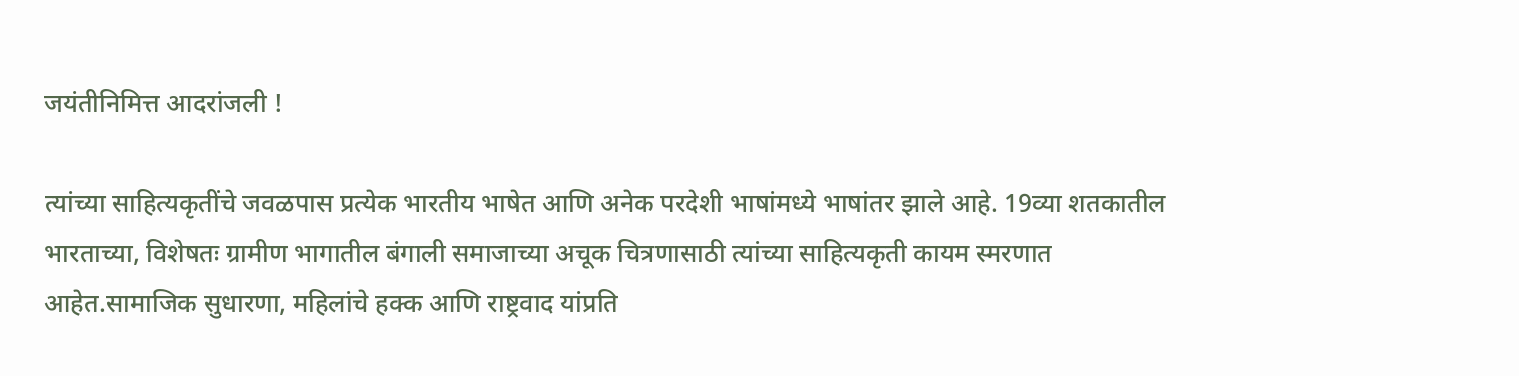जयंतीनिमित्त आदरांजली !

त्यांच्या साहित्यकृतींचे जवळपास प्रत्येक भारतीय भाषेत आणि अनेक परदेशी भाषांमध्ये भाषांतर झाले आहे. 19व्या शतकातील भारताच्या, विशेषतः ग्रामीण भागातील बंगाली समाजाच्या अचूक चित्रणासाठी त्यांच्या साहित्यकृती कायम स्मरणात आहेत.सामाजिक सुधारणा, महिलांचे हक्क आणि राष्ट्रवाद यांप्रति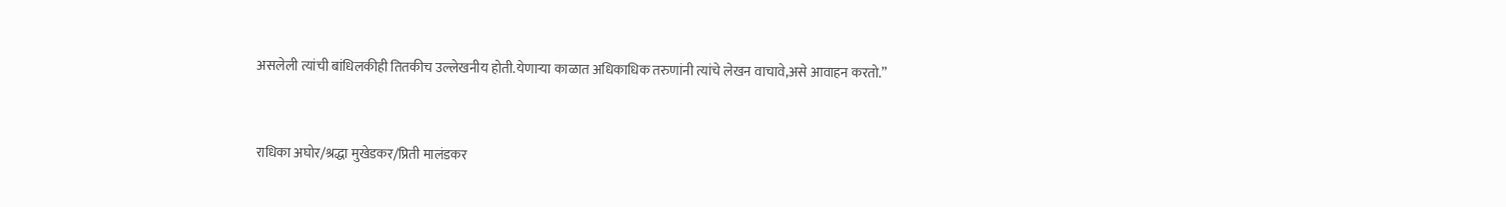असलेली त्यांची बांधिलकीही तितकीच उल्लेखनीय होती.येणाऱ्या काळात अधिकाधिक तरुणांनी त्यांचे लेखन वाचावे,असे आवाहन करतो.”



राधिका अघोर/श्रद्धा मुखेडकर/प्रिती मालंडकर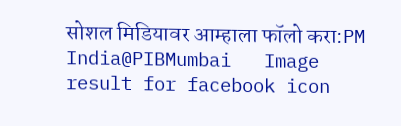सोशल मिडियावर आम्हाला फॉलो करा:PM India@PIBMumbai   Image result for facebook icon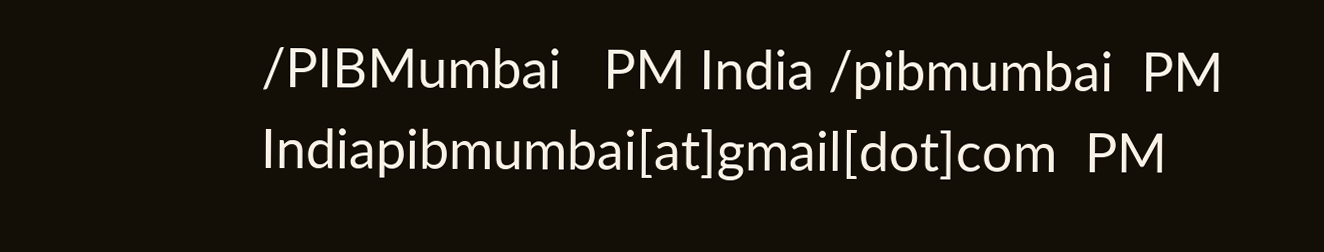/PIBMumbai   PM India /pibmumbai  PM Indiapibmumbai[at]gmail[dot]com  PM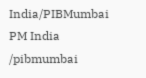India/PIBMumbai   PM India /pibmumbai